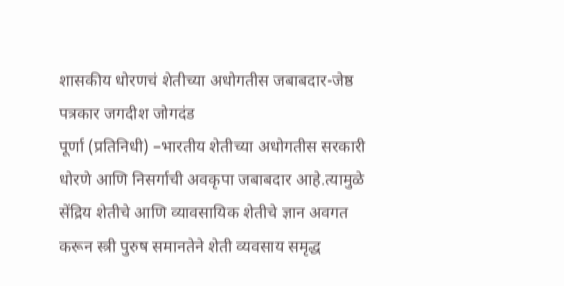शासकीय धोरणचं शेतीच्या अधोगतीस जबाबदार-जेष्ठ पत्रकार जगदीश जोगदंड
पूर्णा (प्रतिनिधी) –भारतीय शेतीच्या अधोगतीस सरकारी धोरणे आणि निसर्गाची अवकृपा जबाबदार आहे.त्यामुळे सेंद्रिय शेतीचे आणि व्यावसायिक शेतीचे ज्ञान अवगत करून स्त्री पुरुष समानतेने शेती व्यवसाय समृद्ध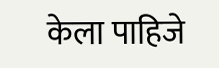केला पाहिजे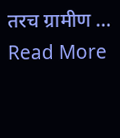तरच ग्रामीण … Read More